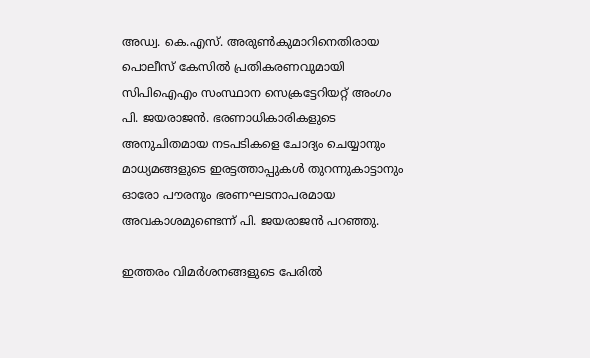അഡ്വ. കെ.എസ്. അരുണ്‍കുമാറിനെതിരായ പൊലീസ് കേസിൽ പ്രതികരണവുമായി സിപിഐഎം സംസ്ഥാന സെക്രട്ടേറിയറ്റ് അംഗം പി. ജയരാജൻ. ഭരണാധികാരികളുടെ അനുചിതമായ നടപടികളെ ചോദ്യം ചെയ്യാനും മാധ്യമങ്ങളുടെ ഇരട്ടത്താപ്പുകൾ തുറന്നുകാട്ടാനും ഓരോ പൗരനും ഭരണഘടനാപരമായ അവകാശമുണ്ടെന്ന് പി. ജയരാജൻ പറഞ്ഞു.

ഇത്തരം വിമർശനങ്ങളുടെ പേരിൽ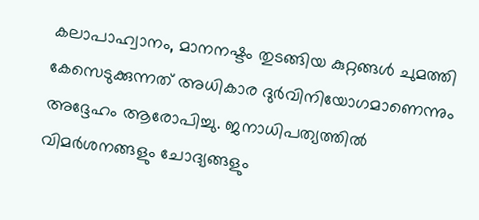കലാപാഹ്വാനം, മാനനഷ്ടം തുടങ്ങിയ കുറ്റങ്ങൾ ചുമത്തി കേസെടുക്കുന്നത് അധികാര ദുർവിനിയോഗമാണെന്നും അദ്ദേഹം ആരോപിച്ചു. ജനാധിപത്യത്തിൽ വിമർശനങ്ങളും ചോദ്യങ്ങളും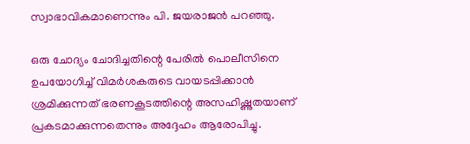സ്വാഭാവികമാണെന്നും പി. ജയരാജൻ പറഞ്ഞു.

ഒരു ചോദ്യം ചോദിച്ചതിന്റെ പേരിൽ പൊലീസിനെ ഉപയോഗിച്ച് വിമർശകരുടെ വായടപ്പിക്കാൻ ശ്രമിക്കുന്നത് ഭരണകൂടത്തിന്റെ അസഹിഷ്ണുതയാണ് പ്രകടമാക്കുന്നതെന്നും അദ്ദേഹം ആരോപിച്ചു.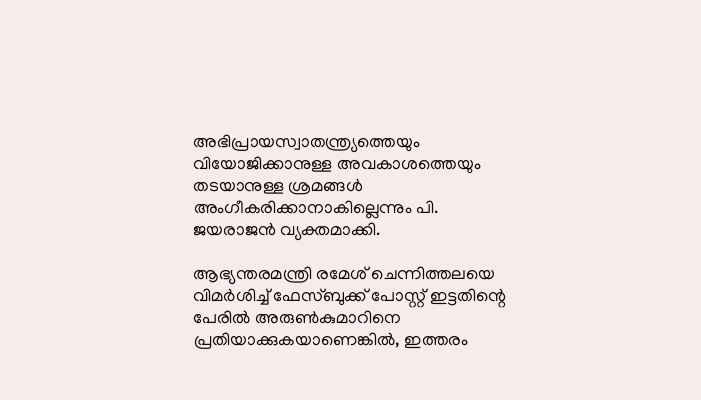അഭിപ്രായസ്വാതന്ത്ര്യത്തെയും വിയോജിക്കാനുള്ള അവകാശത്തെയും തടയാനുള്ള ശ്രമങ്ങൾ അംഗീകരിക്കാനാകില്ലെന്നും പി. ജയരാജൻ വ്യക്തമാക്കി.

ആഭ്യന്തരമന്ത്രി രമേശ് ചെന്നിത്തലയെ വിമർശിച്ച് ഫേസ്ബുക്ക് പോസ്റ്റ് ഇട്ടതിന്റെ പേരിൽ അരുണ്‍കുമാറിനെ പ്രതിയാക്കുകയാണെങ്കിൽ, ഇത്തരം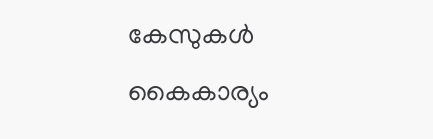കേസുകൾ കൈകാര്യം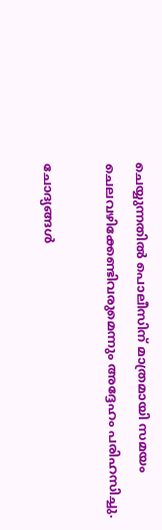ചെയ്യുന്നതിൽ പൊലീസിന് മാത്രമായി സമയം ചെലവഴിക്കേണ്ടിവരുമെന്നും അദ്ദേഹം പരിഹസിച്ചു.

ചോദ്യങ്ങൾ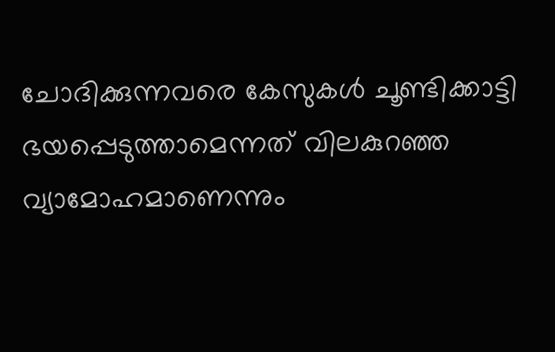ചോദിക്കുന്നവരെ കേസുകൾ ചൂണ്ടിക്കാട്ടി ഭയപ്പെടുത്താമെന്നത് വിലകുറഞ്ഞ വ്യാമോഹമാണെന്നും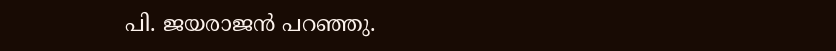പി. ജയരാജൻ പറഞ്ഞു.